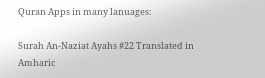Quran Apps in many lanuages:

Surah An-Naziat Ayahs #22 Translated in Amharic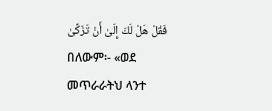فَقُلْ هَلْ لَكَ إِلَىٰ أَنْ تَزَكَّىٰ
በለውም፡- «ወደ መጥራራትህ ላንተ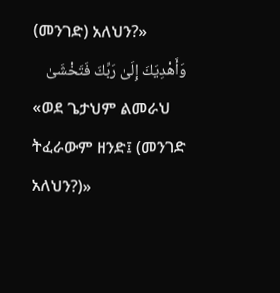(መንገድ) አለህን?»
وَأَهْدِيَكَ إِلَىٰ رَبِّكَ فَتَخْشَىٰ
«ወደ ጌታህም ልመራህ ትፈራውም ዘንድ፤ (መንገድ አለህን?)»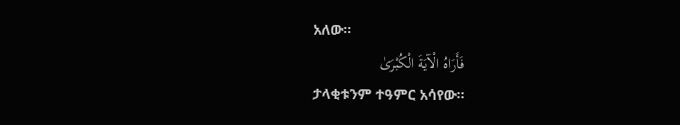አለው፡፡
فَأَرَاهُ الْآيَةَ الْكُبْرَىٰ
ታላቂቱንም ተዓምር አሳየው፡፡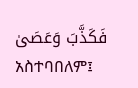فَكَذَّبَ وَعَصَىٰ
አስተባበለም፤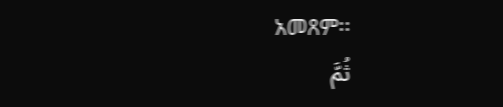አመጸም፡፡
ثُمَّ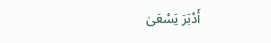أَدْبَرَ يَسْعَىٰ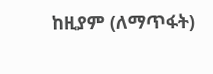ከዚያም (ለማጥፋት)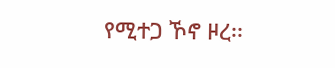የሚተጋ ኾኖ ዞረ፡፡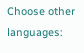Choose other languages: